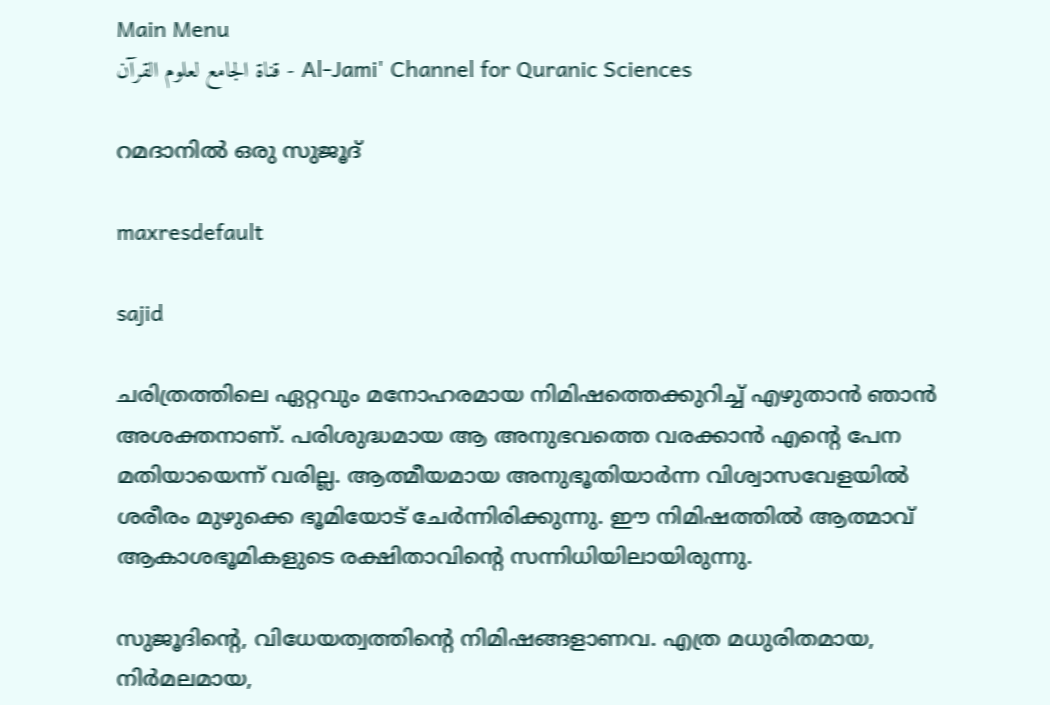Main Menu
قناة الجامع لعلوم القرآن - Al-Jami' Channel for Quranic Sciences

റമദാനില്‍ ഒരു സുജൂദ്

maxresdefault

sajid

ചരിത്രത്തിലെ ഏറ്റവും മനോഹരമായ നിമിഷത്തെക്കുറിച്ച് എഴുതാന്‍ ഞാന്‍ അശക്തനാണ്. പരിശുദ്ധമായ ആ അനുഭവത്തെ വരക്കാന്‍ എന്റെ പേന മതിയായെന്ന് വരില്ല. ആത്മീയമായ അനുഭൂതിയാര്‍ന്ന വിശ്വാസവേളയില്‍ ശരീരം മുഴുക്കെ ഭൂമിയോട് ചേര്‍ന്നിരിക്കുന്നു. ഈ നിമിഷത്തില്‍ ആത്മാവ് ആകാശഭൂമികളുടെ രക്ഷിതാവിന്റെ സന്നിധിയിലായിരുന്നു.

സുജൂദിന്റെ, വിധേയത്വത്തിന്റെ നിമിഷങ്ങളാണവ. എത്ര മധുരിതമായ, നിര്‍മലമായ,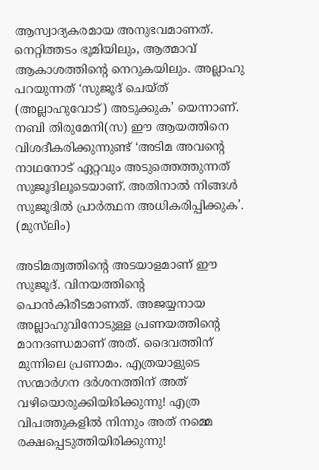ആസ്വാദ്യകരമായ അനുഭവമാണത്. നെറ്റിത്തടം ഭൂമിയിലും, ആത്മാവ് ആകാശത്തിന്റെ നെറുകയിലും. അല്ലാഹു പറയുന്നത് ‘സുജൂദ് ചെയ്ത് (അല്ലാഹുവോട്) അടുക്കുക’ യെന്നാണ്. നബി തിരുമേനി(സ) ഈ ആയത്തിനെ വിശദീകരിക്കുന്നുണ്ട് ‘അടിമ അവന്റെ നാഥനോട് ഏറ്റവും അടുത്തെത്തുന്നത് സുജൂദിലൂടെയാണ്. അതിനാല്‍ നിങ്ങള്‍ സുജൂദില്‍ പ്രാര്‍ത്ഥന അധികരിപ്പിക്കുക’. (മുസ്‌ലിം)

അടിമത്വത്തിന്റെ അടയാളമാണ് ഈ സുജൂദ്. വിനയത്തിന്റെ പൊന്‍കിരീടമാണത്. അജയ്യനായ അല്ലാഹുവിനോടുള്ള പ്രണയത്തിന്റെ മാനദണ്ഡമാണ് അത്. ദൈവത്തിന് മുന്നിലെ പ്രണാമം. എത്രയാളുടെ സന്മാര്‍ഗന ദര്‍ശനത്തിന് അത് വഴിയൊരുക്കിയിരിക്കുന്നു! എത്ര വിപത്തുകളില്‍ നിന്നും അത് നമ്മെ രക്ഷപ്പെടുത്തിയിരിക്കുന്നു!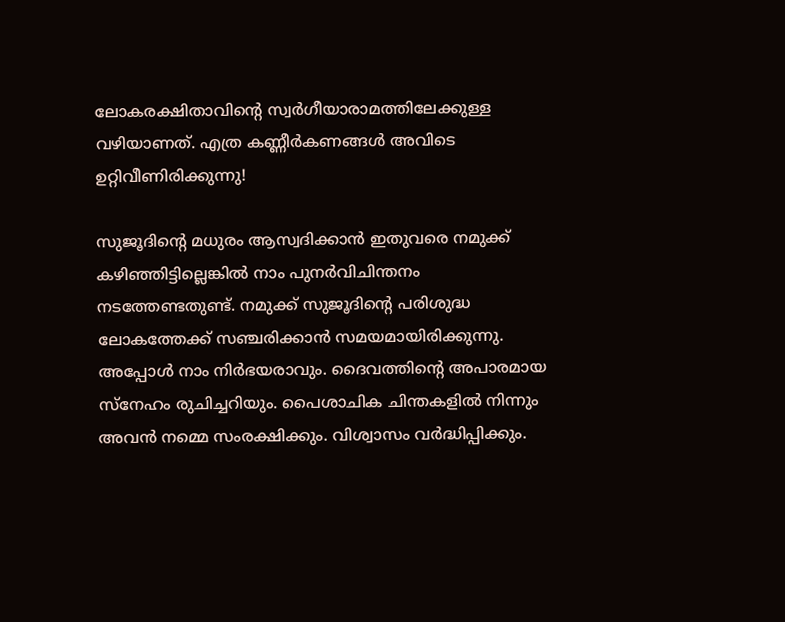ലോകരക്ഷിതാവിന്റെ സ്വര്‍ഗീയാരാമത്തിലേക്കുള്ള വഴിയാണത്. എത്ര കണ്ണീര്‍കണങ്ങള്‍ അവിടെ ഉറ്റിവീണിരിക്കുന്നു!

സുജൂദിന്റെ മധുരം ആസ്വദിക്കാന്‍ ഇതുവരെ നമുക്ക് കഴിഞ്ഞിട്ടില്ലെങ്കില്‍ നാം പുനര്‍വിചിന്തനം നടത്തേണ്ടതുണ്ട്. നമുക്ക് സുജൂദിന്റെ പരിശുദ്ധ ലോകത്തേക്ക് സഞ്ചരിക്കാന്‍ സമയമായിരിക്കുന്നു. അപ്പോള്‍ നാം നിര്‍ഭയരാവും. ദൈവത്തിന്റെ അപാരമായ സ്‌നേഹം രുചിച്ചറിയും. പൈശാചിക ചിന്തകളില്‍ നിന്നും അവന്‍ നമ്മെ സംരക്ഷിക്കും. വിശ്വാസം വര്‍ദ്ധിപ്പിക്കും.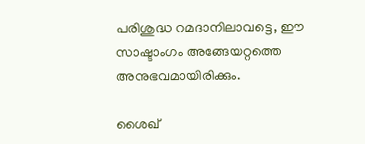പരിശുദ്ധ റമദാനിലാവട്ടെ, ഈ സാഷ്ടാംഗം അങ്ങേയറ്റത്തെ അനുഭവമായിരിക്കും.

ശൈഖ്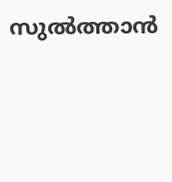സുല്‍ത്താന്‍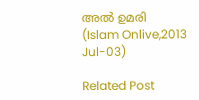അല്‍ ഉമരി
(Islam Onlive,2013 Jul-03)

Related Post